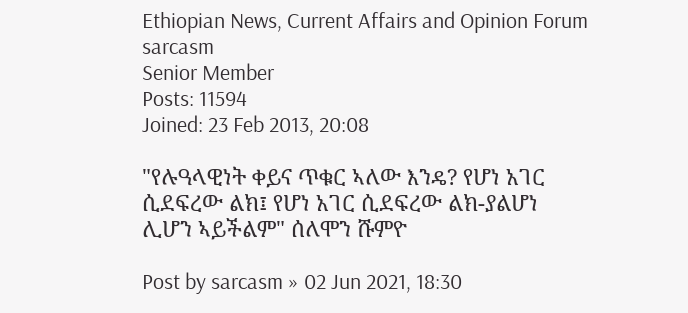Ethiopian News, Current Affairs and Opinion Forum
sarcasm
Senior Member
Posts: 11594
Joined: 23 Feb 2013, 20:08

"የሉዓላዊነት ቀይና ጥቁር ኣለው እንዴ? የሆነ አገር ሲደፍረው ልክ፤ የሆነ አገር ሲደፍረው ልክ-ያልሆነ ሊሆን ኣይችልም" ሰለሞን ሹምዮ

Post by sarcasm » 02 Jun 2021, 18:30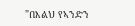"በእልህ የኣንድን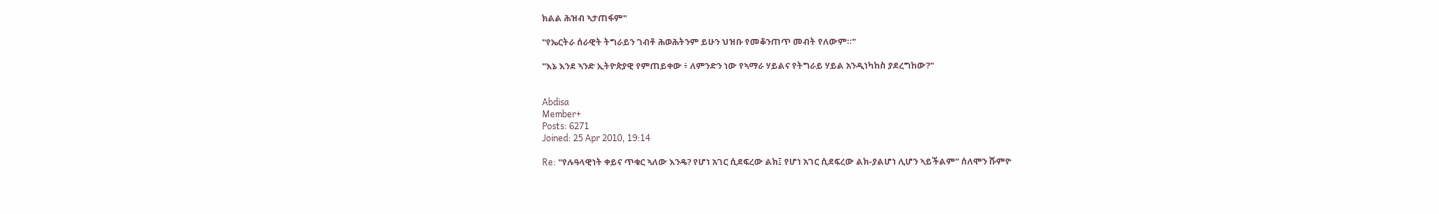ክልል ሕዝብ ኣታጠፋም"

"የኤርትራ ሰራዊት ትግራይን ገብቶ ሕወሕትንም ይሁን ህዝቡ የመቆንጠጥ መብት የለውም።"

"እኔ እንደ ኣንድ ኢትዮጵያዊ የምጠይቀው ፥ ለምንድን ነው የኣማራ ሃይልና የትግራይ ሃይል አንዲነካከስ ያደረግከው?"


Abdisa
Member+
Posts: 6271
Joined: 25 Apr 2010, 19:14

Re: "የሉዓላዊነት ቀይና ጥቁር ኣለው እንዴ? የሆነ አገር ሲደፍረው ልክ፤ የሆነ አገር ሲደፍረው ልክ-ያልሆነ ሊሆን ኣይችልም" ሰለሞን ሹምዮ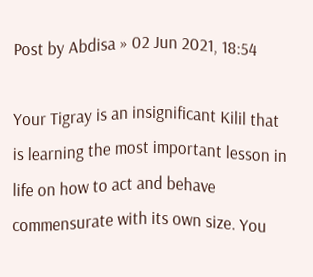Post by Abdisa » 02 Jun 2021, 18:54

Your Tigray is an insignificant Kilil that is learning the most important lesson in life on how to act and behave commensurate with its own size. You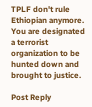TPLF don't rule Ethiopian anymore. You are designated a terrorist organization to be hunted down and brought to justice.

Post Reply